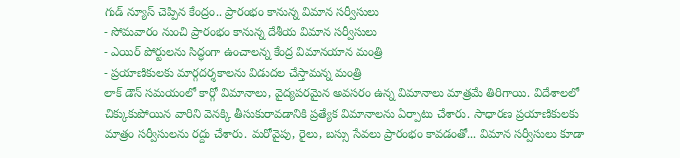గుడ్ న్యూస్ చెప్పిన కేంద్రం.. ప్రారంభం కానున్న విమాన సర్వీసులు
- సోమవారం నుంచి ప్రారంభం కానున్న దేశీయ విమాన సర్వీసులు
- ఎయిర్ పోర్టులను సిద్ధంగా ఉంచాలన్న కేంద్ర విమానయాన మంత్రి
- ప్రయాణికులకు మార్గదర్శకాలను విడుదల చేస్తామన్న మంత్రి
లాక్ డౌన్ సమయంలో కార్గో విమానాలు, వైద్యపరమైన అవసరం ఉన్న విమానాలు మాత్రమే తిరిగాయి. విదేశాలలో చిక్కుకుపోయిన వారిని వెనక్కి తీసుకురావడానికి ప్రత్యేక విమానాలను ఏర్పాటు చేశారు. సాధారణ ప్రయాణికులకు మాత్రం సర్వీసులను రద్దు చేశారు. మరోవైపు, రైలు, బస్సు సేవలు ప్రారంభం కావడంతో... విమాన సర్వీసులు కూడా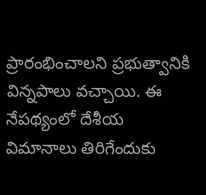ప్రారంభించాలని ప్రభుత్వానికి విన్నపాలు వచ్చాయి. ఈ నేపథ్యంలో దేశీయ విమానాలు తిరిగేందుకు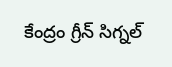కేంద్రం గ్రీన్ సిగ్నల్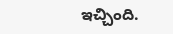ఇచ్చింది.